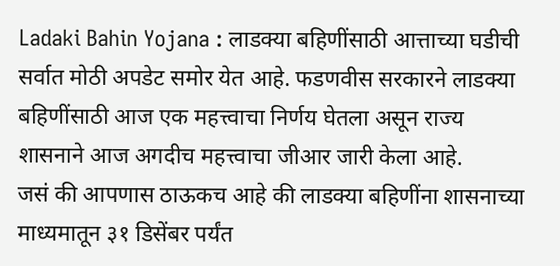Ladaki Bahin Yojana : लाडक्या बहिणींसाठी आत्ताच्या घडीची सर्वात मोठी अपडेट समोर येत आहे. फडणवीस सरकारने लाडक्या बहिणींसाठी आज एक महत्त्वाचा निर्णय घेतला असून राज्य शासनाने आज अगदीच महत्त्वाचा जीआर जारी केला आहे.
जसं की आपणास ठाऊकच आहे की लाडक्या बहिणींना शासनाच्या माध्यमातून ३१ डिसेंबर पर्यंत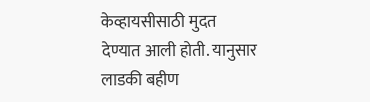केव्हायसीसाठी मुदत देण्यात आली होती. यानुसार लाडकी बहीण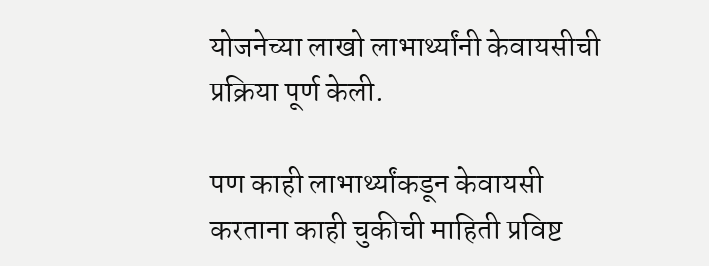योजनेच्या लाखो लाभार्थ्यांनी केवायसीची प्रक्रिया पूर्ण केली.

पण काही लाभार्थ्यांकडून केवायसी करताना काही चुकीची माहिती प्रविष्ट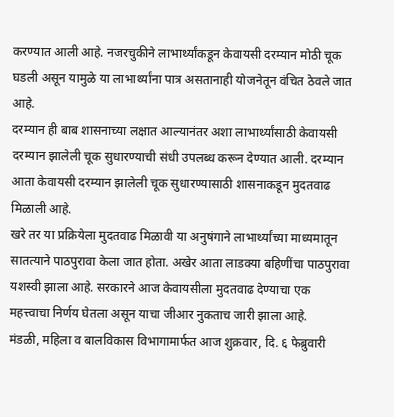करण्यात आली आहे. नजरचुकीने लाभार्थ्यांकडून केवायसी दरम्यान मोठी चूक घडली असून यामुळे या लाभार्थ्यांना पात्र असतानाही योजनेतून वंचित ठेवले जात आहे.
दरम्यान ही बाब शासनाच्या लक्षात आल्यानंतर अशा लाभार्थ्यांसाठी केवायसी दरम्यान झालेली चूक सुधारण्याची संधी उपलब्ध करून देण्यात आली. दरम्यान आता केवायसी दरम्यान झालेली चूक सुधारण्यासाठी शासनाकडून मुदतवाढ मिळाली आहे.
खरे तर या प्रक्रियेला मुदतवाढ मिळावी या अनुषंगाने लाभार्थ्यांच्या माध्यमातून सातत्याने पाठपुरावा केला जात होता. अखेर आता लाडक्या बहिणींचा पाठपुरावा यशस्वी झाला आहे. सरकारने आज केवायसीला मुदतवाढ देण्याचा एक महत्त्वाचा निर्णय घेतला असून याचा जीआर नुकताच जारी झाला आहे.
मंडळी, महिला व बालविकास विभागामार्फत आज शुक्रवार, दि. ६ फेब्रुवारी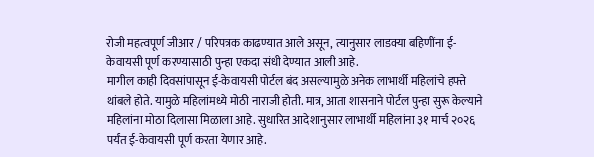रोजी महत्वपूर्ण जीआर / परिपत्रक काढण्यात आले असून, त्यानुसार लाडक्या बहिणींना ई-केवायसी पूर्ण करण्यासाठी पुन्हा एकदा संधी देण्यात आली आहे.
मागील काही दिवसांपासून ई-केवायसी पोर्टल बंद असल्यामुळे अनेक लाभार्थी महिलांचे हफ्ते थांबले होते. यामुळे महिलांमध्ये मोठी नाराजी होती. मात्र, आता शासनाने पोर्टल पुन्हा सुरू केल्याने महिलांना मोठा दिलासा मिळाला आहे. सुधारित आदेशानुसार लाभार्थी महिलांना ३१ मार्च २०२६ पर्यंत ई-केवायसी पूर्ण करता येणार आहे.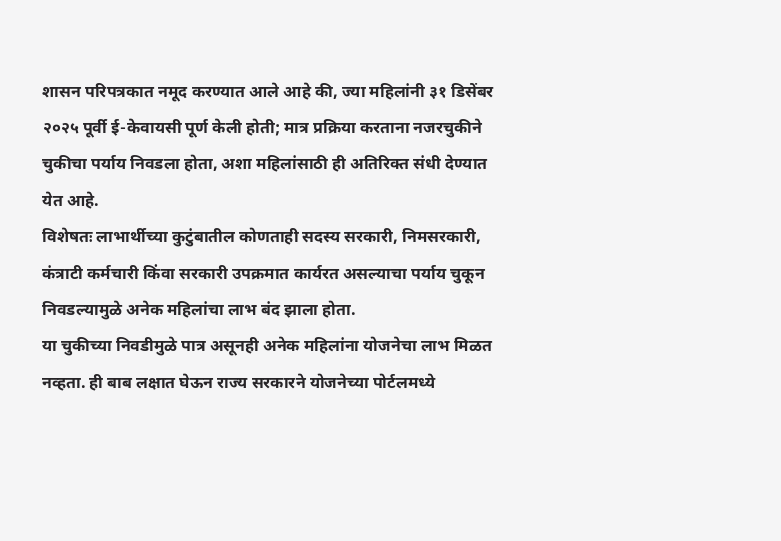शासन परिपत्रकात नमूद करण्यात आले आहे की, ज्या महिलांनी ३१ डिसेंबर २०२५ पूर्वी ई-केवायसी पूर्ण केली होती; मात्र प्रक्रिया करताना नजरचुकीने चुकीचा पर्याय निवडला होता, अशा महिलांसाठी ही अतिरिक्त संधी देण्यात येत आहे.
विशेषतः लाभार्थीच्या कुटुंबातील कोणताही सदस्य सरकारी, निमसरकारी, कंत्राटी कर्मचारी किंवा सरकारी उपक्रमात कार्यरत असल्याचा पर्याय चुकून निवडल्यामुळे अनेक महिलांचा लाभ बंद झाला होता.
या चुकीच्या निवडीमुळे पात्र असूनही अनेक महिलांना योजनेचा लाभ मिळत नव्हता. ही बाब लक्षात घेऊन राज्य सरकारने योजनेच्या पोर्टलमध्ये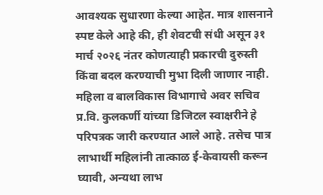आवश्यक सुधारणा केल्या आहेत. मात्र शासनाने स्पष्ट केले आहे की, ही शेवटची संधी असून ३१ मार्च २०२६ नंतर कोणत्याही प्रकारची दुरुस्ती किंवा बदल करण्याची मुभा दिली जाणार नाही.
महिला व बालविकास विभागाचे अवर सचिव प्र.वि. कुलकर्णी यांच्या डिजिटल स्वाक्षरीने हे परिपत्रक जारी करण्यात आले आहे. तसेच पात्र लाभार्थी महिलांनी तात्काळ ई-केवायसी करून घ्यावी, अन्यथा लाभ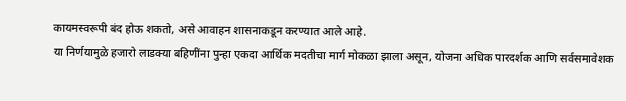कायमस्वरूपी बंद होऊ शकतो, असे आवाहन शासनाकडून करण्यात आले आहे.
या निर्णयामुळे हजारो लाडक्या बहिणींना पुन्हा एकदा आर्थिक मदतीचा मार्ग मोकळा झाला असून, योजना अधिक पारदर्शक आणि सर्वसमावेशक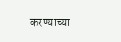करण्याच्या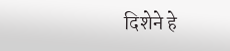दिशेने हे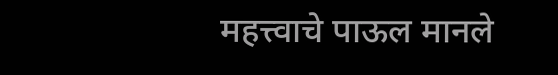महत्त्वाचे पाऊल मानले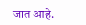जात आहे.